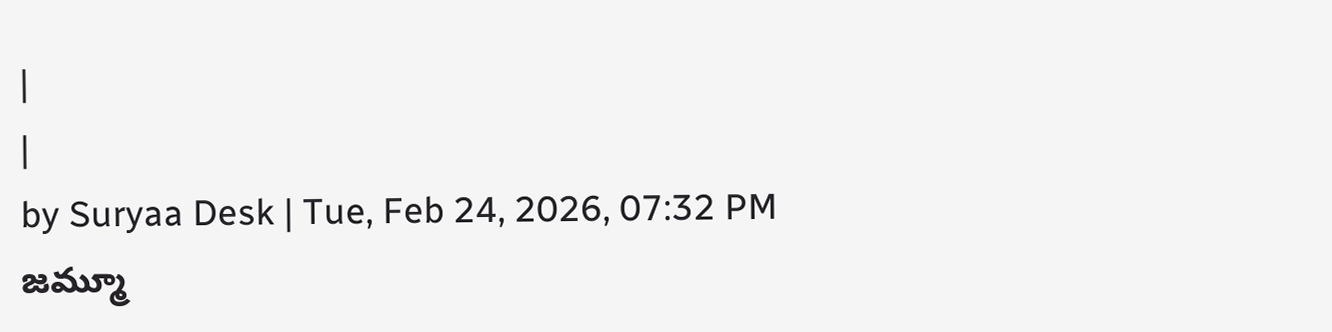|
|
by Suryaa Desk | Tue, Feb 24, 2026, 07:32 PM
జమ్మూ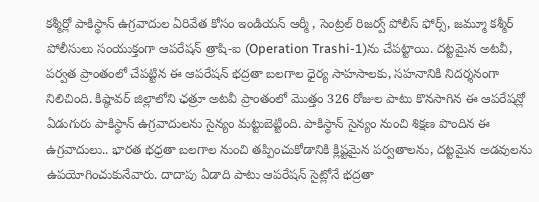కశ్మీర్లో పాకిస్థాన్ ఉగ్రవాదుల ఏరివేత కోసం ఇండియన్ ఆర్మీ , సెంట్రల్ రిజర్వ్ పోలీస్ ఫోర్స్, జమ్మూ కశ్మీర్ పోలీసులు సంయుక్తంగా ఆపరేషన్ త్రాషి-ఐ (Operation Trashi-1)ను చేపట్టాయి. దట్టమైన అటవీ, పర్వత ప్రాంతంలో చేపట్టిన ఈ ఆపరేషన్ భద్రతా బలగాల ధైర్య సాహసాలకు, సహనానికి నిదర్శనంగా నిలిచింది. కిష్ఠావర్ జిల్లాలోని ఛత్రూ అటవీ ప్రాంతంలో మొత్తం 326 రోజుల పాటు కొనసాగిన ఈ ఆపరేషన్లో ఏడుగురు పాకిస్థాన్ ఉగ్రవాదులను సైన్యం మట్టుబెట్టింది. పాకిస్థాన్ సైన్యం నుంచి శిక్షణ పొందిన ఈ ఉగ్రవాదులు.. భారత భధ్రతా బలగాల నుంచి తప్పించుకోడానికి క్లిష్టమైన పర్వతాలను, దట్టమైన అడవులను ఉపయోగించుకునేవారు. దాదాపు ఏడాది పాటు ఆపరేషన్ సైట్లోనే భద్రతా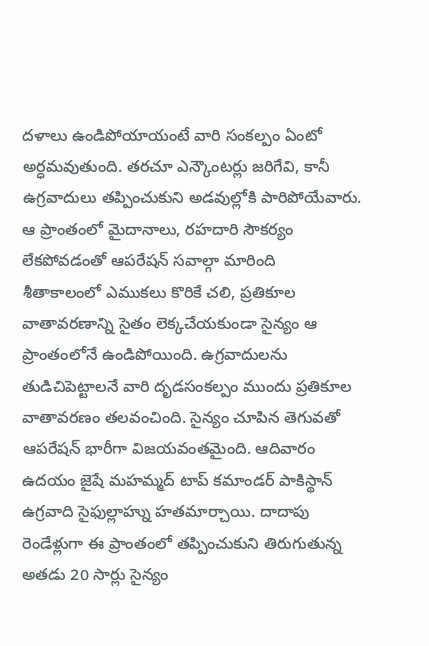దళాలు ఉండిపోయాయంటే వారి సంకల్పం ఏంటో అర్ధమవుతుంది. తరచూ ఎన్కౌంటర్లు జరిగేవి, కానీ ఉగ్రవాదులు తప్పించుకుని అడవుల్లోకి పారిపోయేవారు. ఆ ప్రాంతంలో మైదానాలు, రహదారి సౌకర్యం లేకపోవడంతో ఆపరేషన్ సవాల్గా మారింది
శీతాకాలంలో ఎముకలు కొరికే చలి, ప్రతికూల వాతావరణాన్ని సైతం లెక్కచేయకుండా సైన్యం ఆ ప్రాంతంలోనే ఉండిపోయింది. ఉగ్రవాదులను తుడిచిపెట్టాలనే వారి దృడసంకల్పం ముందు ప్రతికూల వాతావరణం తలవంచింది. సైన్యం చూపిన తెగువతో ఆపరేషన్ భారీగా విజయవంతమైంది. ఆదివారం ఉదయం జైషే మహమ్మద్ టాప్ కమాండర్ పాకిస్థాన్ ఉగ్రవాది సైఫుల్లాహ్ను హతమార్చాయి. దాదాపు రెండేళ్లుగా ఈ ప్రాంతంలో తప్పించుకుని తిరుగుతున్న అతడు 20 సార్లు సైన్యం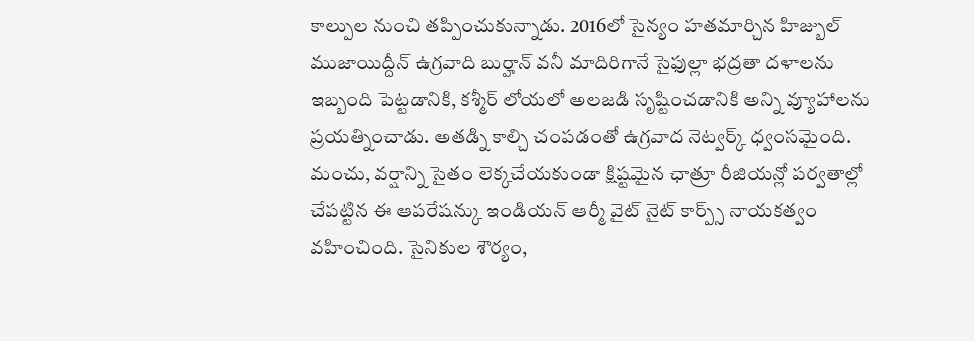కాల్పుల నుంచి తప్పించుకున్నాడు. 2016లో సైన్యం హతమార్చిన హిజ్బుల్ ముజాయిద్దీన్ ఉగ్రవాది బుర్హాన్ వనీ మాదిరిగానే సైఫుల్లా భద్రతా దళాలను ఇబ్బంది పెట్టడానికి, కశ్మీర్ లోయలో అలజడి సృష్టించడానికి అన్ని వ్యూహాలను ప్రయత్నించాడు. అతడ్ని కాల్చి చంపడంతో ఉగ్రవాద నెట్వర్క్ ధ్వంసమైంది.
మంచు, వర్షాన్ని సైతం లెక్కచేయకుండా క్షిష్టమైన ఛాత్రూ రీజియన్లో పర్వతాల్లో చేపట్టిన ఈ ఆపరేషన్కు ఇండియన్ ఆర్మీ వైట్ నైట్ కార్ప్స్ నాయకత్వం వహించింది. సైనికుల శౌర్యం,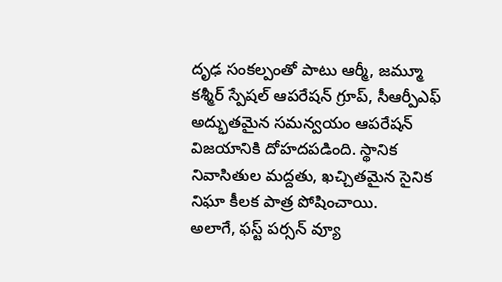దృఢ సంకల్పంతో పాటు ఆర్మీ, జమ్మూ కశ్మీర్ స్పేషల్ ఆపరేషన్ గ్రూప్, సీఆర్పీఎఫ్ అద్భుతమైన సమన్వయం ఆపరేషన్ విజయానికి దోహదపడింది. స్థానిక నివాసితుల మద్దతు, ఖచ్చితమైన సైనిక నిఘా కీలక పాత్ర పోషించాయి.
అలాగే, ఫస్ట్ పర్సన్ వ్యూ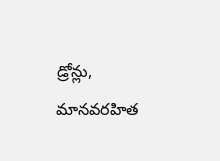డ్రోన్లు, మానవరహిత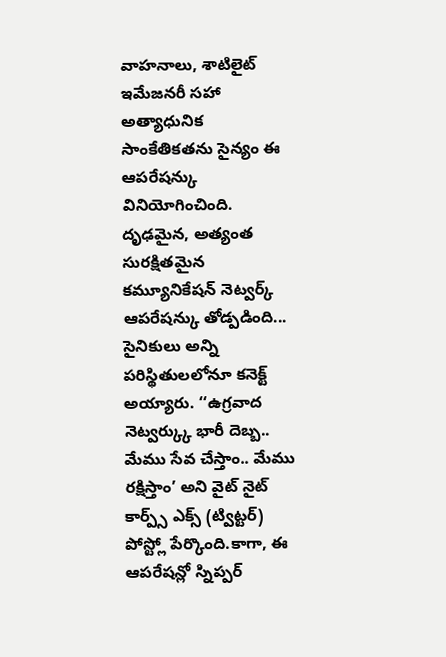వాహనాలు, శాటిలైట్ ఇమేజనరీ సహా అత్యాధునిక సాంకేతికతను సైన్యం ఈ ఆపరేషన్కు వినియోగించింది. దృఢమైన, అత్యంత సురక్షితమైన కమ్యూనికేషన్ నెట్వర్క్ ఆపరేషన్కు తోడ్పడింది... సైనికులు అన్ని పరిస్థితులలోనూ కనెక్ట్ అయ్యారు. ‘‘ఉగ్రవాద నెట్వర్క్కు భారీ దెబ్బ.. మేము సేవ చేస్తాం.. మేము రక్షిస్తాం’ అని వైట్ నైట్ కార్ప్స్ ఎక్స్ (ట్విట్టర్) పోస్ట్లో పేర్కొంది.కాగా, ఈ ఆపరేషన్లో స్నిప్పర్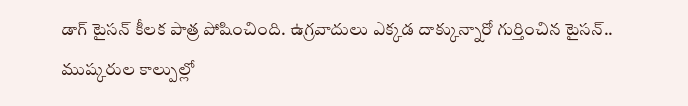డాగ్ టైసన్ కీలక పాత్ర పోషించింది. ఉగ్రవాదులు ఎక్కడ దాక్కున్నారో గుర్తించిన టైసన్.. ముష్కరుల కాల్పుల్లో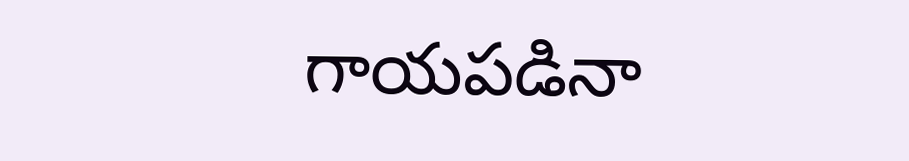గాయపడినా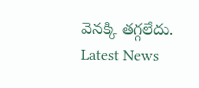వెనక్కి తగ్గలేదు.
Latest News